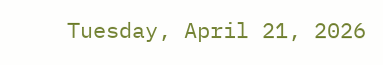Tuesday, April 21, 2026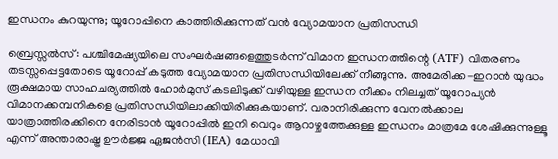ഇന്ധനം കുറയുന്നു; യൂറോപ്പിനെ കാത്തിരിക്കുന്നത് വന്‍ വ്യോമയാന പ്രതിസന്ധി

ബ്രെസ്സല്‍സ്: പശ്ചിമേഷ്യയിലെ സംഘര്‍ഷങ്ങളെത്തുടര്‍ന്ന് വിമാന ഇന്ധനത്തിന്റെ (ATF) വിതരണം തടസ്സപ്പെട്ടതോടെ യൂറോപ്പ് കടുത്ത വ്യോമയാന പ്രതിസന്ധിയിലേക്ക് നീങ്ങുന്നു. അമേരിക്ക-ഇറാന്‍ യുദ്ധം രൂക്ഷമായ സാഹചര്യത്തില്‍ ഹോര്‍മുസ് കടലിടുക്ക് വഴിയുള്ള ഇന്ധന നീക്കം നിലച്ചത് യൂറോപ്യന്‍ വിമാനക്കമ്പനികളെ പ്രതിസന്ധിയിലാക്കിയിരിക്കുകയാണ്. വരാനിരിക്കുന്ന വേനല്‍ക്കാല യാത്രാത്തിരക്കിനെ നേരിടാന്‍ യൂറോപ്പില്‍ ഇനി വെറും ആറാഴ്ചത്തേക്കുള്ള ഇന്ധനം മാത്രമേ ശേഷിക്കുന്നുള്ളൂ എന്ന് അന്താരാഷ്ട്ര ഊര്‍ജ്ജ ഏജന്‍സി (IEA) മേധാവി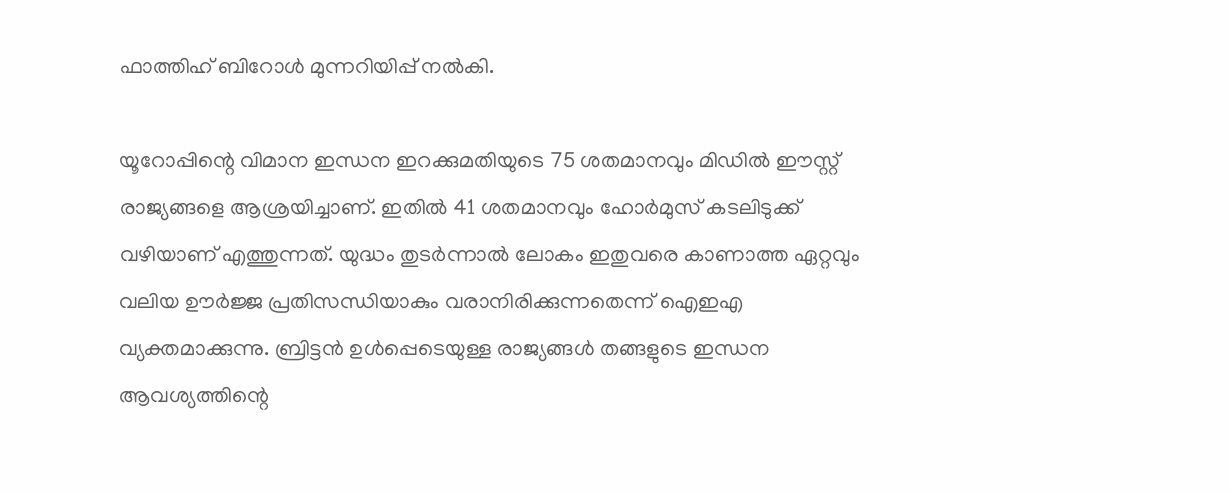ഫാത്തിഹ് ബിറോള്‍ മുന്നറിയിപ്പ് നല്‍കി.

യൂറോപ്പിന്റെ വിമാന ഇന്ധന ഇറക്കുമതിയുടെ 75 ശതമാനവും മിഡില്‍ ഈസ്റ്റ് രാജ്യങ്ങളെ ആശ്രയിച്ചാണ്. ഇതില്‍ 41 ശതമാനവും ഹോര്‍മുസ് കടലിടുക്ക് വഴിയാണ് എത്തുന്നത്. യുദ്ധം തുടര്‍ന്നാല്‍ ലോകം ഇതുവരെ കാണാത്ത ഏറ്റവും വലിയ ഊര്‍ജ്ജ പ്രതിസന്ധിയാകും വരാനിരിക്കുന്നതെന്ന് ഐഇഎ വ്യക്തമാക്കുന്നു. ബ്രിട്ടന്‍ ഉള്‍പ്പെടെയുള്ള രാജ്യങ്ങള്‍ തങ്ങളുടെ ഇന്ധന ആവശ്യത്തിന്റെ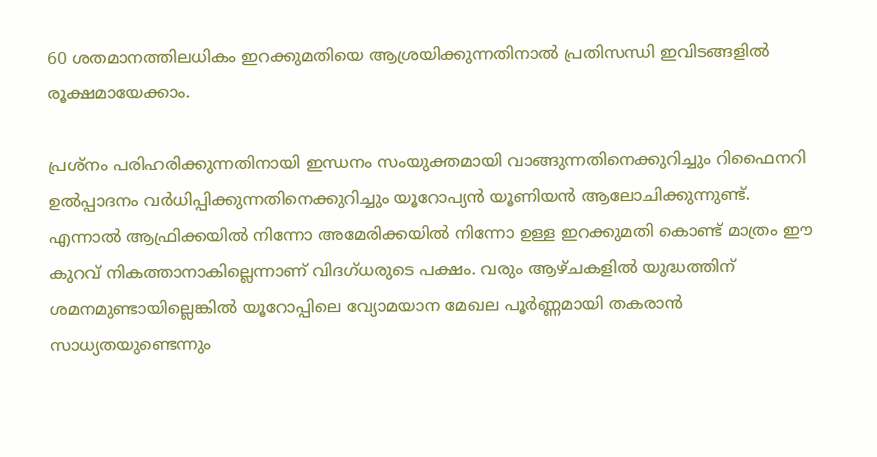60 ശതമാനത്തിലധികം ഇറക്കുമതിയെ ആശ്രയിക്കുന്നതിനാല്‍ പ്രതിസന്ധി ഇവിടങ്ങളില്‍ രൂക്ഷമായേക്കാം.

പ്രശ്‌നം പരിഹരിക്കുന്നതിനായി ഇന്ധനം സംയുക്തമായി വാങ്ങുന്നതിനെക്കുറിച്ചും റിഫൈനറി ഉല്‍പ്പാദനം വര്‍ധിപ്പിക്കുന്നതിനെക്കുറിച്ചും യൂറോപ്യന്‍ യൂണിയന്‍ ആലോചിക്കുന്നുണ്ട്. എന്നാല്‍ ആഫ്രിക്കയില്‍ നിന്നോ അമേരിക്കയില്‍ നിന്നോ ഉള്ള ഇറക്കുമതി കൊണ്ട് മാത്രം ഈ കുറവ് നികത്താനാകില്ലെന്നാണ് വിദഗ്ധരുടെ പക്ഷം. വരും ആഴ്ചകളില്‍ യുദ്ധത്തിന് ശമനമുണ്ടായില്ലെങ്കില്‍ യൂറോപ്പിലെ വ്യോമയാന മേഖല പൂര്‍ണ്ണമായി തകരാന്‍ സാധ്യതയുണ്ടെന്നും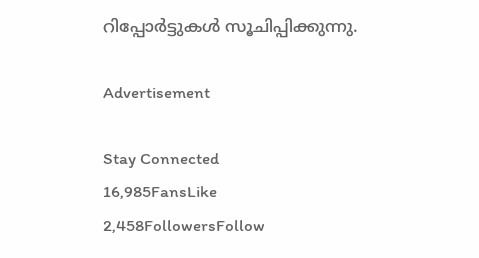റിപ്പോര്‍ട്ടുകള്‍ സൂചിപ്പിക്കുന്നു.

Advertisement

Stay Connected
16,985FansLike
2,458FollowersFollow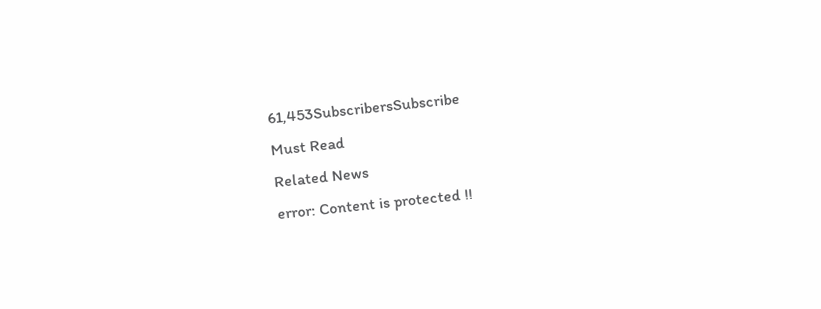61,453SubscribersSubscribe
Must Read
Related News
error: Content is protected !!